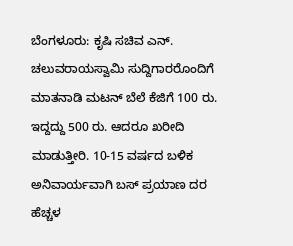ಬೆಂಗಳೂರು: ಕೃಷಿ ಸಚಿವ ಎನ್. ಚಲುವರಾಯಸ್ವಾಮಿ ಸುದ್ದಿಗಾರರೊಂದಿಗೆ ಮಾತನಾಡಿ ಮಟನ್ ಬೆಲೆ ಕೆಜಿಗೆ 100 ರು. ಇದ್ದದ್ದು 500 ರು. ಆದರೂ ಖರೀದಿ ಮಾಡುತ್ತೀರಿ. 10-15 ವರ್ಷದ ಬಳಿಕ ಅನಿವಾರ್ಯವಾಗಿ ಬಸ್ ಪ್ರಯಾಣ ದರ ಹೆಚ್ಚಳ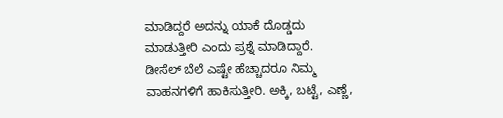ಮಾಡಿದ್ದರೆ ಅದನ್ನು ಯಾಕೆ ದೊಡ್ಡದು ಮಾಡುತ್ತೀರಿ ಎಂದು ಪ್ರಶ್ನೆ ಮಾಡಿದ್ದಾರೆ.
ಡೀಸೆಲ್ ಬೆಲೆ ಎಷ್ಟೇ ಹೆಚ್ಚಾದರೂ ನಿಮ್ಮ ವಾಹನಗಳಿಗೆ ಹಾಕಿಸುತ್ತೀರಿ. ಅಕ್ಕಿ, ಬಟ್ಟೆ, ಎಣ್ಣೆ,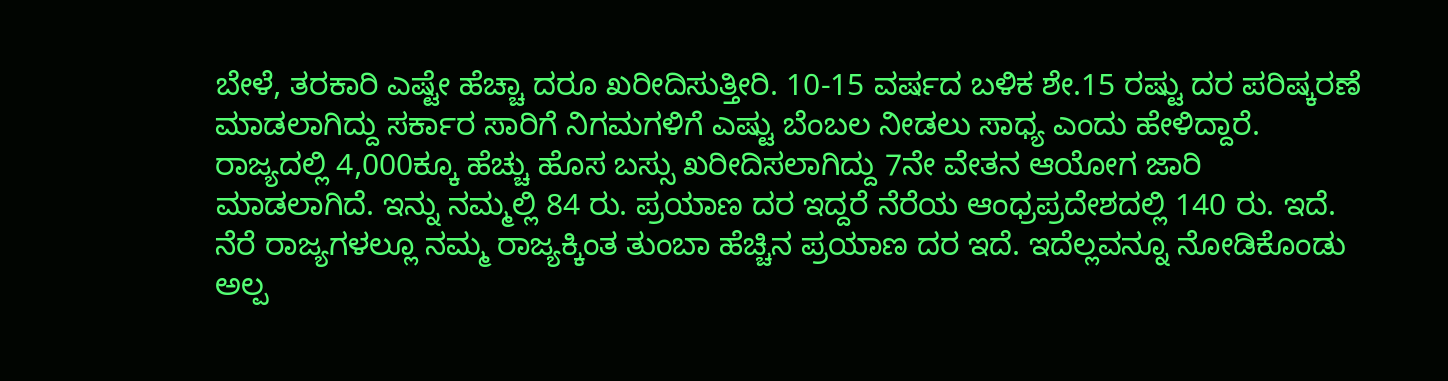ಬೇಳೆ, ತರಕಾರಿ ಎಷ್ಟೇ ಹೆಚ್ಚಾ ದರೂ ಖರೀದಿಸುತ್ತೀರಿ. 10-15 ವರ್ಷದ ಬಳಿಕ ಶೇ.15 ರಷ್ಟು ದರ ಪರಿಷ್ಕರಣೆ ಮಾಡಲಾಗಿದ್ದು ಸರ್ಕಾರ ಸಾರಿಗೆ ನಿಗಮಗಳಿಗೆ ಎಷ್ಟು ಬೆಂಬಲ ನೀಡಲು ಸಾಧ್ಯ ಎಂದು ಹೇಳಿದ್ದಾರೆ.
ರಾಜ್ಯದಲ್ಲಿ 4,000ಕ್ಕೂ ಹೆಚ್ಚು ಹೊಸ ಬಸ್ಸು ಖರೀದಿಸಲಾಗಿದ್ದು 7ನೇ ವೇತನ ಆಯೋಗ ಜಾರಿ ಮಾಡಲಾಗಿದೆ. ಇನ್ನು ನಮ್ಮಲ್ಲಿ 84 ರು. ಪ್ರಯಾಣ ದರ ಇದ್ದರೆ ನೆರೆಯ ಆಂಧ್ರಪ್ರದೇಶದಲ್ಲಿ 140 ರು. ಇದೆ. ನೆರೆ ರಾಜ್ಯಗಳಲ್ಲೂ ನಮ್ಮ ರಾಜ್ಯಕ್ಕಿಂತ ತುಂಬಾ ಹೆಚ್ಚಿನ ಪ್ರಯಾಣ ದರ ಇದೆ. ಇದೆಲ್ಲವನ್ನೂ ನೋಡಿಕೊಂಡು ಅಲ್ಪ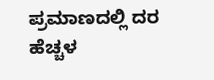ಪ್ರಮಾಣದಲ್ಲಿ ದರ ಹೆಚ್ಚಳ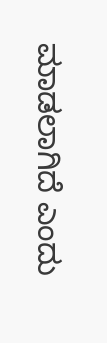ಮಾಡಲಾಗಿದೆ ಎಂದು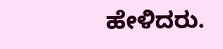ಹೇಳಿದರು.